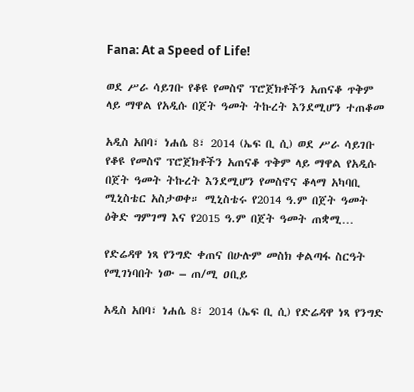Fana: At a Speed of Life!

ወደ ሥራ ሳይገቡ የቆዩ የመስኖ ፕሮጀክቶችን አጠናቆ ጥቅም ላይ ማዋል የአዲሱ በጀት ዓመት ትኩረት እንደሚሆን ተጠቆመ

አዲስ አበባ፣ ነሐሴ 8፣ 2014 (ኤፍ ቢ ሲ) ወደ ሥራ ሳይገቡ የቆዩ የመስኖ ፕሮጀክቶችን አጠናቆ ጥቅም ላይ ማዋል የአዲሱ በጀት ዓመት ትኩረት እንደሚሆን የመስኖና ቆላማ አካባቢ ሚኒስቴር አስታወቀ። ሚኒስቴሩ የ2014 ዓ.ም በጀት ዓመት ዕቅድ ግምገማ እና የ2015 ዓ.ም በጀት ዓመት ጠቋሚ…

የድሬዳዋ ነጻ የንግድ ቀጠና በሁሉም መስክ ቀልጣፋ ስርዓት የሚገነባበት ነው – ጠ/ሚ ዐቢይ

አዲስ አበባ፣ ነሐሴ 8፣ 2014 (ኤፍ ቢ ሲ) የድሬዳዋ ነጻ የንግድ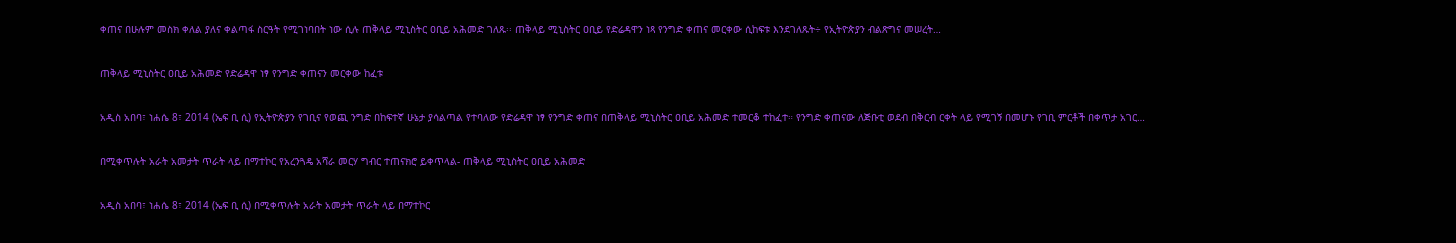ቀጠና በሁሉም መስክ ቀለል ያለና ቀልጣፋ ስርዓት የሚገነባበት ነው ሲሉ ጠቅላይ ሚኒስትር ዐቢይ አሕመድ ገለጹ፡፡ ጠቅላይ ሚኒስትር ዐቢይ የድሬዳዋን ነጻ የንግድ ቀጠና መርቀው ሲከፍቱ እንደገለጹት÷ የኢትዮጵያን ብልጽግና መሠረት…

ጠቅላይ ሚኒስትር ዐቢይ አሕመድ የድሬዳዋ ነፃ የንግድ ቀጠናን መርቀው ከፈቱ

አዲስ አበባ፣ ነሐሴ 8፣ 2014 (ኤፍ ቢ ሲ) የኢትዮጵያን የገቢና የወጪ ንግድ በከፍተኛ ሁኔታ ያሳልጣል የተባለው የድሬዳዋ ነፃ የንግድ ቀጠና በጠቅላይ ሚኒስትር ዐቢይ አሕመድ ተመርቆ ተከፈተ። የንግድ ቀጠናው ለጅቡቲ ወደብ በቅርብ ርቀት ላይ የሚገኝ በመሆኑ የገቢ ምርቶች በቀጥታ አገር…

በሚቀጥሉት አራት አመታት ጥራት ላይ በማተኮር የአረንጓዴ አሻራ መርሃ ግብር ተጠናክሮ ይቀጥላል- ጠቅላይ ሚኒስትር ዐቢይ አሕመድ

አዲስ አበባ፣ ነሐሴ 8፣ 2014 (ኤፍ ቢ ሲ) በሚቀጥሉት አራት አመታት ጥራት ላይ በማተኮር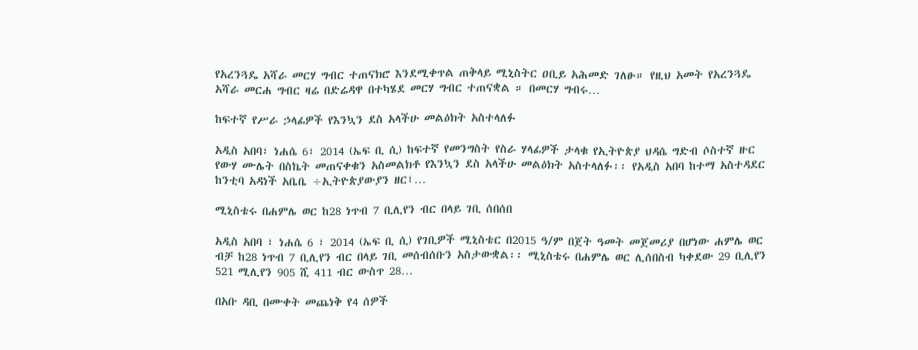የአረንጓዴ አሻራ መርሃ ግብር ተጠናክሮ እንደሚቀጥል ጠቅላይ ሚኒስትር ዐቢይ አሕመድ ገለፁ። የዚህ አመት የአረንጓዴ አሻራ መርሐ ግብር ዛሬ በድሬዳዋ በተካሄደ መርሃ ግብር ተጠናቋል ። በመርሃ ግብሩ…

ከፍተኛ የሥራ ኃላፊዎች የእንኳን ደስ አላችሁ መልዕክት አስተላለፉ

አዲስ አበባ፣ ነሐሴ 6፣ 2014 (ኤፍ ቢ ሲ) ከፍተኛ የመንግስት የስራ ሃላፊዎች ታላቁ የኢትዮጵያ ህዳሴ ግድብ ሶስተኛ ዙር የውሃ ሙሌት በስኬት መጠናቀቁን አስመልክቶ የእንኳን ደስ አላችሁ መልዕክት አስተላለፉ፡፡ የአዲስ አበባ ከተማ አስተዳደር ከንቲባ አዳነች አቤቤ ÷ኢትዮጵያውያን ዘር፣…

ሚኒስቴሩ በሐምሌ ወር ከ28 ነጥብ 7 ቢሊየን ብር በላይ ገቢ ሰበሰበ

አዲስ አበባ ፣ ነሐሴ 6 ፣ 2014 (ኤፍ ቢ ሲ) የገቢዎች ሚኒስቴር በ2015 ዓ/ም በጀት ዓመት መጀመሪያ በሆነው ሐምሌ ወር ብቻ ከ28 ነጥብ 7 ቢሊየን ብር በላይ ገቢ መሰብሰቡን አስታውቋል፡፡ ሚኒስቴሩ በሐምሌ ወር ሊሰበስብ ካቀደው 29 ቢሊየን 521 ሚሊየን 905 ሺ 411 ብር ውስጥ 28…

በአቡ ዳቢ በሙቀት መጨነቅ የ4 ሰዎች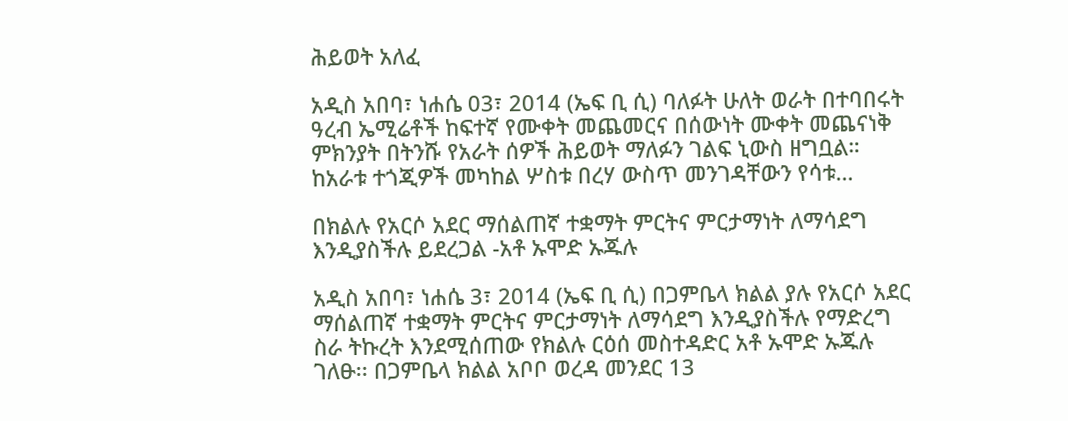ሕይወት አለፈ

አዲስ አበባ፣ ነሐሴ 03፣ 2014 (ኤፍ ቢ ሲ) ባለፉት ሁለት ወራት በተባበሩት ዓረብ ኤሚሬቶች ከፍተኛ የሙቀት መጨመርና በሰውነት ሙቀት መጨናነቅ ምክንያት በትንሹ የአራት ሰዎች ሕይወት ማለፉን ገልፍ ኒውስ ዘግቧል። ከአራቱ ተጎጂዎች መካከል ሦስቱ በረሃ ውስጥ መንገዳቸውን የሳቱ…

በክልሉ የአርሶ አደር ማሰልጠኛ ተቋማት ምርትና ምርታማነት ለማሳደግ እንዲያስችሉ ይደረጋል -አቶ ኡሞድ ኡጁሉ

አዲስ አበባ፣ ነሐሴ 3፣ 2014 (ኤፍ ቢ ሲ) በጋምቤላ ክልል ያሉ የአርሶ አደር ማሰልጠኛ ተቋማት ምርትና ምርታማነት ለማሳደግ እንዲያስችሉ የማድረግ ስራ ትኩረት እንደሚሰጠው የክልሉ ርዕሰ መስተዳድር አቶ ኡሞድ ኡጁሉ ገለፁ፡፡ በጋምቤላ ክልል አቦቦ ወረዳ መንደር 13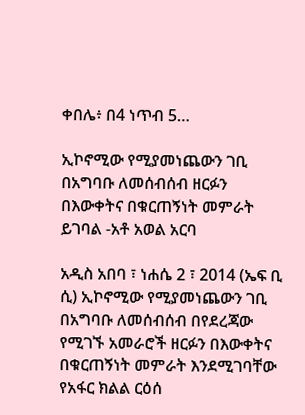ቀበሌ፥ በ4 ነጥብ 5…

ኢኮኖሚው የሚያመነጨውን ገቢ በአግባቡ ለመሰብሰብ ዘርፉን በእውቀትና በቁርጠኝነት መምራት ይገባል -አቶ አወል አርባ

አዲስ አበባ ፣ ነሐሴ 2 ፣ 2014 (ኤፍ ቢ ሲ) ኢኮኖሚው የሚያመነጨውን ገቢ በአግባቡ ለመሰብሰብ በየደረጃው የሚገኙ አመራሮች ዘርፉን በእውቀትና በቁርጠኝነት መምራት እንደሚገባቸው የአፋር ክልል ርዕሰ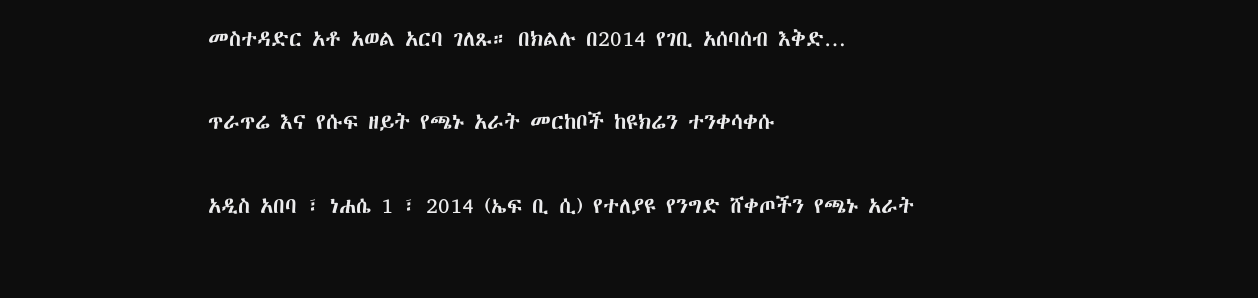መስተዳድር አቶ አወል አርባ ገለጹ። በክልሉ በ2014 የገቢ አሰባሰብ እቅድ…

ጥራጥሬ እና የሱፍ ዘይት የጫኑ አራት መርከቦች ከዩክሬን ተንቀሳቀሱ

አዲስ አበባ ፣ ነሐሴ 1 ፣ 2014 (ኤፍ ቢ ሲ) የተለያዩ የንግድ ሸቀጦችን የጫኑ አራት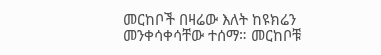መርከቦች በዛሬው እለት ከዩክሬን መንቀሳቀሳቸው ተሰማ። መርከቦቹ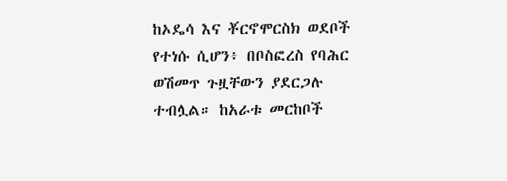ከኦዴሳ እና ቾርኖሞርስክ ወደቦች የተነሱ ሲሆን፥ በቦስፎረስ የባሕር ወሽመጥ ጉዟቸውን ያደርጋሉ ተብሏል። ከአራቱ መርከቦች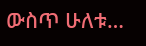ውስጥ ሁለቱ…